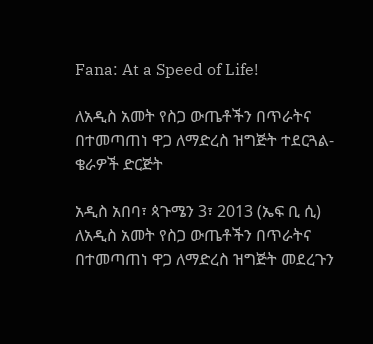Fana: At a Speed of Life!

ለአዲስ አመት የስጋ ውጤቶችን በጥራትና በተመጣጠነ ዋጋ ለማድረስ ዝግጅት ተደርጓል-ቄራዎች ድርጅት

አዲስ አበባ፣ ጳጉሜን 3፣ 2013 (ኤፍ ቢ ሲ) ለአዲስ አመት የስጋ ውጤቶችን በጥራትና በተመጣጠነ ዋጋ ለማድረስ ዝግጅት መደረጉን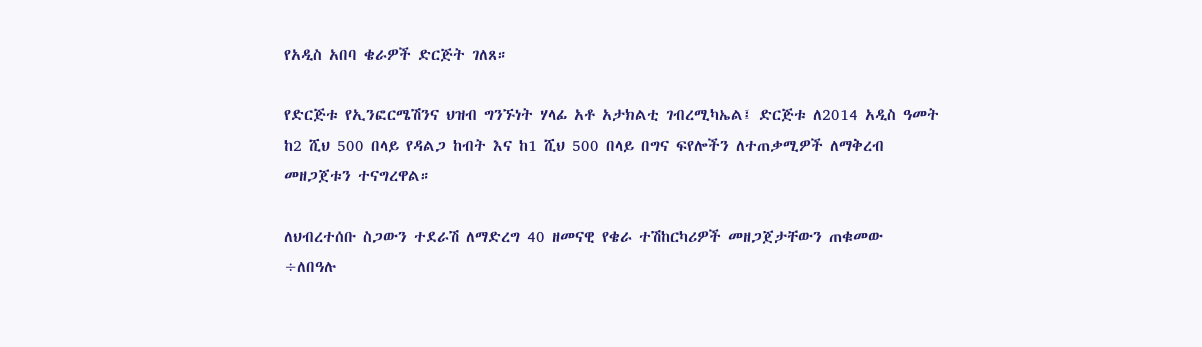የአዲስ አበባ ቄራዎች ድርጅት ገለጸ።

የድርጅቱ የኢንፎርሜሽንና ህዝብ ግንኙነት ሃላፊ አቶ አታክልቲ ገብረሚካኤል፤ ድርጅቱ ለ2014 አዲስ ዓመት ከ2 ሺህ 500 በላይ የዳልጋ ከብት እና ከ1 ሺህ 500 በላይ በግና ፍየሎችን ለተጠቃሚዎች ለማቅረብ መዘጋጀቱን ተናግረዋል።

ለህብረተሰቡ ስጋውን ተደራሽ ለማድረግ 40 ዘመናዊ የቄራ ተሽከርካሪዎች መዘጋጀታቸውን ጠቁመው ÷ለበዓሉ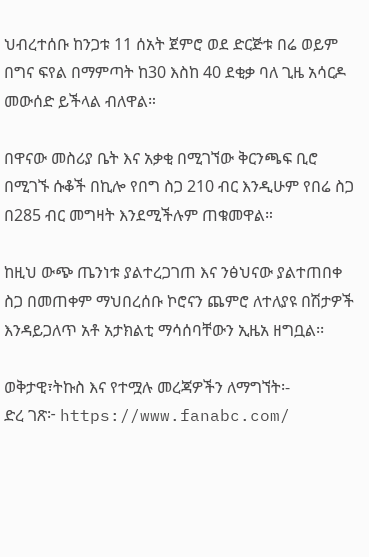ህብረተሰቡ ከንጋቱ 11 ሰአት ጀምሮ ወደ ድርጅቱ በሬ ወይም በግና ፍየል በማምጣት ከ30 እስከ 40 ደቂቃ ባለ ጊዜ አሳርዶ መውሰድ ይችላል ብለዋል።

በዋናው መስሪያ ቤት እና አቃቂ በሚገኘው ቅርንጫፍ ቢሮ በሚገኙ ሱቆች በኪሎ የበግ ስጋ 210 ብር እንዲሁም የበሬ ስጋ በ285 ብር መግዛት እንደሚችሉም ጠቁመዋል።

ከዚህ ውጭ ጤንነቱ ያልተረጋገጠ እና ንፅህናው ያልተጠበቀ ስጋ በመጠቀም ማህበረሰቡ ኮሮናን ጨምሮ ለተለያዩ በሽታዎች እንዳይጋለጥ አቶ አታክልቲ ማሳሰባቸውን ኢዜአ ዘግቧል፡፡

ወቅታዊ፣ትኩስ እና የተሟሉ መረጃዎችን ለማግኘት፡-
ድረ ገጽ፦ https://www.fanabc.com/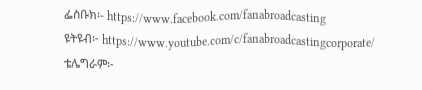ፌስቡክ፡- https://www.facebook.com/fanabroadcasting
ዩትዩብ፦ https://www.youtube.com/c/fanabroadcastingcorporate/
ቴሌግራም፦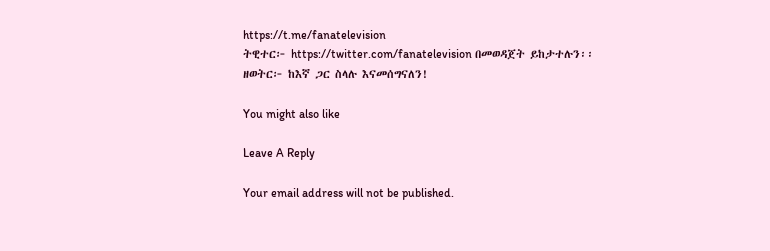https://t.me/fanatelevision
ትዊተር፦ https://twitter.com/fanatelevision በመወዳጀት ይከታተሉን፡፡
ዘወትር፦ ከእኛ ጋር ስላሉ እናመሰግናለን!

You might also like

Leave A Reply

Your email address will not be published.